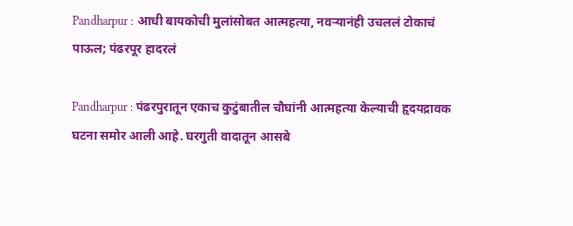Pandharpur : आधी बायकोची मुलांसोबत आत्महत्या, नवऱ्यानंही उचललं टोकाचं पाऊल; पंढरपूर हादरलं

Pandharpur : पंढरपुरातून एकाच कुटुंबातील चौघांनी आत्महत्या केल्याची हृदयद्रावक घटना समोर आली आहे. घरगुती वादातून आसबे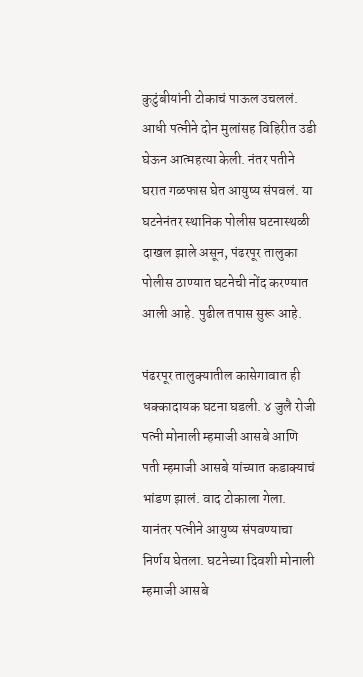कुटुंबीयांनी टोकाचं पाऊल उचललं. आधी पत्नीने दोन मुलांसह विहिरीत उडी घेऊन आत्महत्या केली. नंतर पतीने घरात गळफास घेत आयुष्य संपवलं. या घटनेनंतर स्थानिक पोलीस घटनास्थळी दाखल झाले असून, पंढरपूर तालुका पोलीस ठाण्यात घटनेची नोंद करण्यात आली आहे. पुढील तपास सुरू आहे.

पंढरपूर तालुक्यातील कासेगावात ही धक्कादायक घटना घडली. ४ जुलै रोजी पत्नी मोनाली म्हमाजी आसबे आणि पती म्हमाजी आसबे यांच्यात कडाक्याचं भांडण झालं. वाद टोकाला गेला. यानंतर पत्नीने आयुष्य संपवण्याचा निर्णय घेतला. घटनेच्या दिवशी मोनाली म्हमाजी आसबे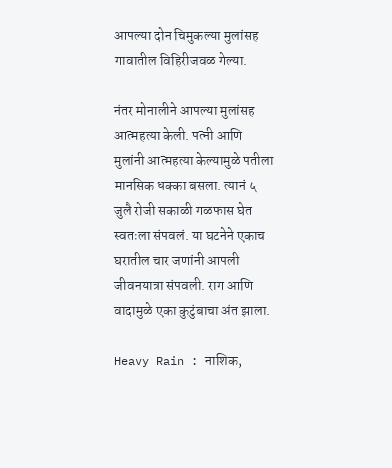आपल्या दोन चिमुकल्या मुलांसह गावातील विहिरीजवळ गेल्या.

नंतर मोनालीने आपल्या मुलांसह आत्महत्या केली. पत्नी आणि मुलांनी आत्महत्या केल्यामुळे पतीला मानसिक धक्का बसला. त्यानं ५ जुलै रोजी सकाळी गळफास घेत स्वतःला संपवलं. या घटनेने एकाच घरातील चार जणांनी आपली जीवनयात्रा संपवली. राग आणि वादामुळे एका कुटुंबाचा अंत झाला.

Heavy Rain : नाशिक,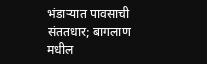भंडाऱ्यात पावसाची संततधार; बागलाण मधील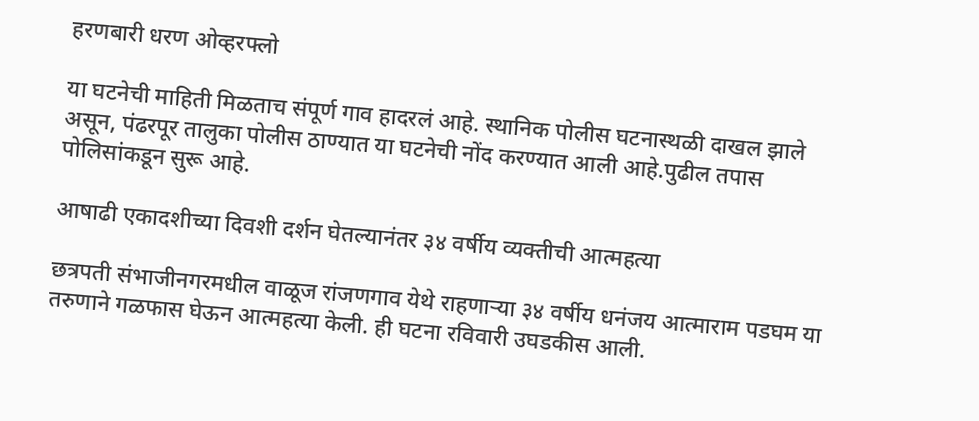हरणबारी धरण ओव्हरफ्लो

या घटनेची माहिती मिळताच संपूर्ण गाव हादरलं आहे. स्थानिक पोलीस घटनास्थळी दाखल झाले असून, पंढरपूर तालुका पोलीस ठाण्यात या घटनेची नोंद करण्यात आली आहे.पुढील तपास पोलिसांकडून सुरू आहे.

आषाढी एकादशीच्या दिवशी दर्शन घेतल्यानंतर ३४ वर्षीय व्यक्तीची आत्महत्या

छत्रपती संभाजीनगरमधील वाळूज रांजणगाव येथे राहणाऱ्या ३४ वर्षीय धनंजय आत्माराम पडघम या तरुणाने गळफास घेऊन आत्महत्या केली. ही घटना रविवारी उघडकीस आली.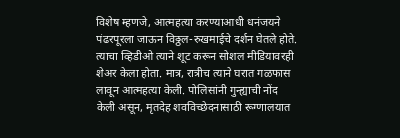विशेष म्हणजे, आत्महत्या करण्याआधी धनंजयने पंढरपूरला जाऊन विठ्ठल-रुखमाईचे दर्शन घेतले होते. त्याचा व्हिडीओ त्याने शूट करून सोशल मीडियावरही शेअर केला होता. मात्र, रात्रीच त्याने घरात गळफास लावून आत्महत्या केली. पोलिसांनी गुन्ह्याची नोंद केली असून, मृतदेह शवविच्छेदनासाठी रूग्णालयात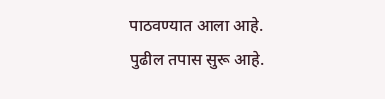पाठवण्यात आला आहे. पुढील तपास सुरू आहे.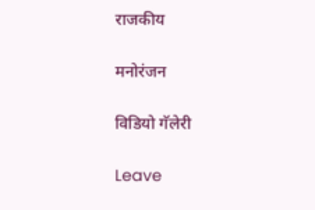राजकीय

मनोरंजन

विडियो गॅलेरी

Leave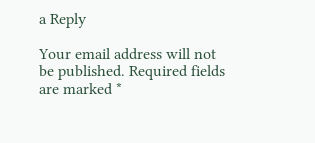a Reply

Your email address will not be published. Required fields are marked *